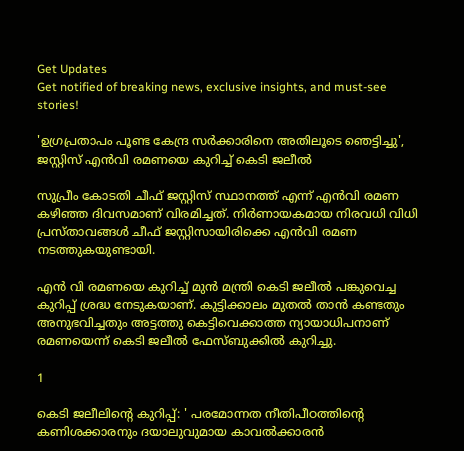Get Updates
Get notified of breaking news, exclusive insights, and must-see stories!

'ഉഗ്രപ്രതാപം പൂണ്ട കേന്ദ്ര സർക്കാരിനെ അതിലൂടെ ഞെട്ടിച്ചു', ജസ്റ്റിസ് എൻവി രമണയെ കുറിച്ച് കെടി ജലീൽ

സുപ്രീം കോടതി ചീഫ് ജസ്റ്റിസ് സ്ഥാനത്ത് എന്ന് എന്‍വി രമണ കഴിഞ്ഞ ദിവസമാണ് വിരമിച്ചത്. നിര്‍ണായകമായ നിരവധി വിധി പ്രസ്താവങ്ങള്‍ ചീഫ് ജസ്റ്റിസായിരിക്കെ എന്‍വി രമണ നടത്തുകയുണ്ടായി.

എൻ വി രമണയെ കുറിച്ച് മുൻ മന്ത്രി കെടി ജലീൽ പങ്കുവെച്ച കുറിപ്പ് ശ്രദ്ധ നേടുകയാണ്. കുട്ടിക്കാലം മുതൽ താൻ കണ്ടതും അനുഭവിച്ചതും അട്ടത്തു കെട്ടിവെക്കാത്ത ന്യായാധിപനാണ് രമണയെന്ന് കെടി ജലീൽ ഫേസ്ബുക്കിൽ കുറിച്ചു.

1

കെടി ജലീലിന്റെ കുറിപ്പ്: ' പരമോന്നത നീതിപീഠത്തിൻ്റെ കണിശക്കാരനും ദയാലുവുമായ കാവൽക്കാരൻ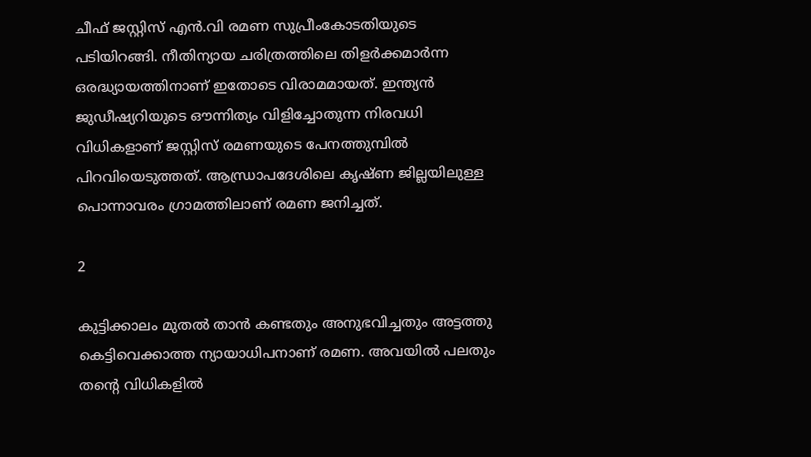ചീഫ് ജസ്റ്റിസ് എൻ.വി രമണ സുപ്രീംകോടതിയുടെ പടിയിറങ്ങി. നീതിന്യായ ചരിത്രത്തിലെ തിളർക്കമാർന്ന ഒരദ്ധ്യായത്തിനാണ് ഇതോടെ വിരാമമായത്. ഇന്ത്യൻ ജുഡീഷ്യറിയുടെ ഔന്നിത്യം വിളിച്ചോതുന്ന നിരവധി വിധികളാണ് ജസ്റ്റിസ് രമണയുടെ പേനത്തുമ്പിൽ പിറവിയെടുത്തത്. ആന്ധ്രാപദേശിലെ കൃഷ്ണ ജില്ലയിലുള്ള പൊന്നാവരം ഗ്രാമത്തിലാണ് രമണ ജനിച്ചത്.

2

കുട്ടിക്കാലം മുതൽ താൻ കണ്ടതും അനുഭവിച്ചതും അട്ടത്തു കെട്ടിവെക്കാത്ത ന്യായാധിപനാണ് രമണ. അവയിൽ പലതും തൻ്റെ വിധികളിൽ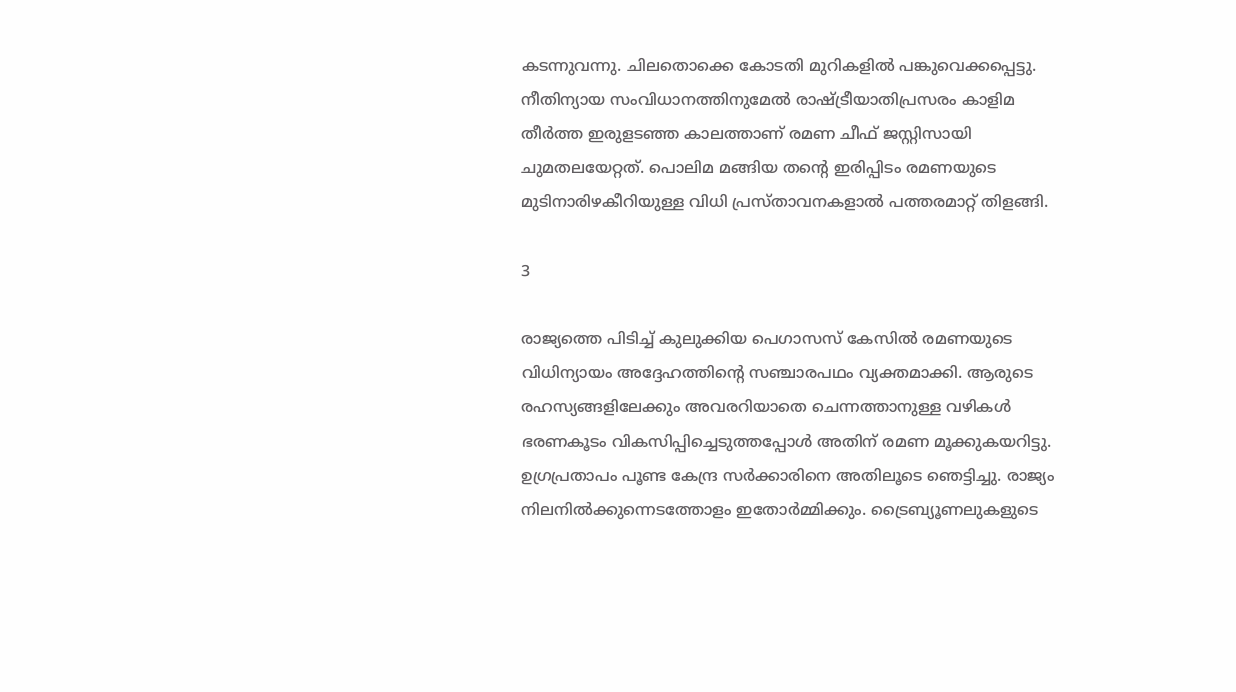കടന്നുവന്നു. ചിലതൊക്കെ കോടതി മുറികളിൽ പങ്കുവെക്കപ്പെട്ടു. നീതിന്യായ സംവിധാനത്തിനുമേൽ രാഷ്ട്രീയാതിപ്രസരം കാളിമ തീർത്ത ഇരുളടഞ്ഞ കാലത്താണ് രമണ ചീഫ് ജസ്റ്റിസായി ചുമതലയേറ്റത്. പൊലിമ മങ്ങിയ തൻ്റെ ഇരിപ്പിടം രമണയുടെ മുടിനാരിഴകീറിയുള്ള വിധി പ്രസ്താവനകളാൽ പത്തരമാറ്റ് തിളങ്ങി.

3

രാജ്യത്തെ പിടിച്ച് കുലുക്കിയ പെഗാസസ് കേസിൽ രമണയുടെ വിധിന്യായം അദ്ദേഹത്തിൻ്റെ സഞ്ചാരപഥം വ്യക്തമാക്കി. ആരുടെ രഹസ്യങ്ങളിലേക്കും അവരറിയാതെ ചെന്നത്താനുള്ള വഴികൾ ഭരണകൂടം വികസിപ്പിച്ചെടുത്തപ്പോൾ അതിന് രമണ മൂക്കുകയറിട്ടു. ഉഗ്രപ്രതാപം പൂണ്ട കേന്ദ്ര സർക്കാരിനെ അതിലൂടെ ഞെട്ടിച്ചു. രാജ്യം നിലനിൽക്കുന്നെടത്തോളം ഇതോർമ്മിക്കും. ട്രൈബ്യൂണലുകളുടെ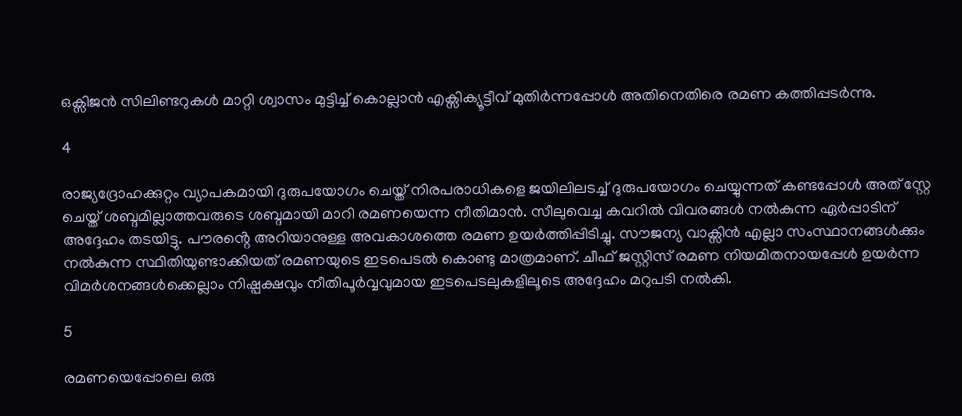ഒക്സിജൻ സിലിണ്ടറുകൾ മാറ്റി ശ്വാസം മുട്ടിച്ച് കൊല്ലാൻ എക്സിക്യൂട്ടീവ് മുതിർന്നപ്പോൾ അതിനെതിരെ രമണ കത്തിപ്പടർന്നു.

4

രാജ്യദ്രോഹക്കുറ്റം വ്യാപകമായി ദുരുപയോഗം ചെയ്ത് നിരപരാധികളെ ജയിലിലടച്ച് ദുരുപയോഗം ചെയ്യുന്നത് കണ്ടപ്പോൾ അത് സ്റ്റേ ചെയ്ത് ശബ്ദമില്ലാത്തവരുടെ ശബ്ദമായി മാറി രമണയെന്ന നീതിമാൻ. സീലുവെച്ച കവറിൽ വിവരങ്ങൾ നൽകുന്ന ഏർപ്പാടിന് അദ്ദേഹം തടയിട്ടു. പൗരൻ്റെ അറിയാനുള്ള അവകാശത്തെ രമണ ഉയർത്തിപ്പിടിച്ചു. സൗജന്യ വാക്സിൻ എല്ലാ സംസ്ഥാനങ്ങൾക്കും നൽകുന്ന സ്ഥിതിയുണ്ടാക്കിയത് രമണയുടെ ഇടപെടൽ കൊണ്ടു മാത്രമാണ്. ചീഫ് ജസ്റ്റിസ് രമണ നിയമിതനായപ്പേൾ ഉയർന്ന വിമർശനങ്ങൾക്കെല്ലാം നിഷ്പക്ഷവും നീതിപൂർവ്വവുമായ ഇടപെടലുകളിലൂടെ അദ്ദേഹം മറുപടി നൽകി.

5

രമണയെപ്പോലെ ഒരു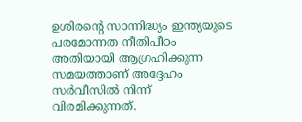ഉശിരൻ്റെ സാന്നിദ്ധ്യം ഇന്ത്യയുടെ പരമോന്നത നീതിപീഠം അതിയായി ആഗ്രഹിക്കുന്ന സമയത്താണ് അദ്ദേഹം സർവീസിൽ നിന്ന് വിരമിക്കുന്നത്.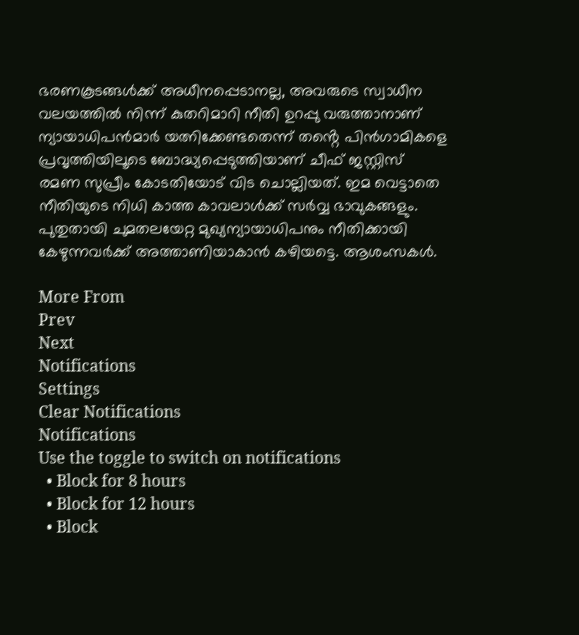ഭരണകൂടങ്ങൾക്ക് അധീനപ്പെടാനല്ല, അവരുടെ സ്വാധീന വലയത്തിൽ നിന്ന് കുതറിമാറി നീതി ഉറപ്പു വരുത്താനാണ് ന്യായാധിപൻമാർ യത്നിക്കേണ്ടതെന്ന് തൻ്റെ പിൻഗാമികളെ പ്രവൃത്തിയിലൂടെ ബോദ്ധ്യപ്പെടുത്തിയാണ് ചീഫ് ജസ്റ്റിസ് രമണ സുപ്രീം കോടതിയോട് വിട ചൊല്ലിയത്. ഇമ വെട്ടാതെ നീതിയുടെ നിധി കാത്ത കാവലാൾക്ക് സർവ്വ ഭാവുകങ്ങളും. പുതുതായി ചുമതലയേറ്റ മുഖ്യന്യായാധിപനും നീതിക്കായി കേഴുന്നവർക്ക് അത്താണിയാകാൻ കഴിയട്ടെ. ആശംസകൾ.

More From
Prev
Next
Notifications
Settings
Clear Notifications
Notifications
Use the toggle to switch on notifications
  • Block for 8 hours
  • Block for 12 hours
  • Block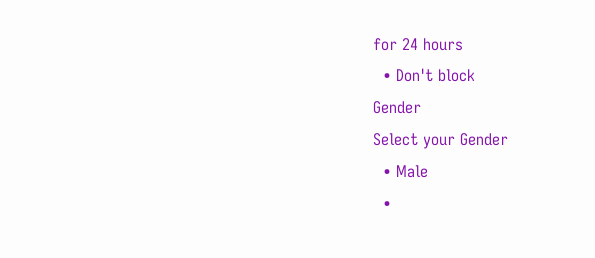for 24 hours
  • Don't block
Gender
Select your Gender
  • Male
  •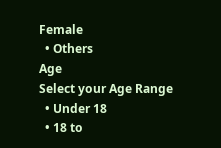Female
  • Others
Age
Select your Age Range
  • Under 18
  • 18 to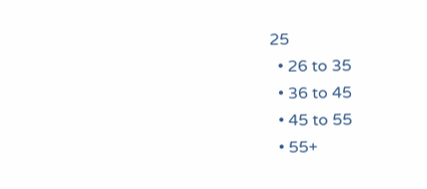25
  • 26 to 35
  • 36 to 45
  • 45 to 55
  • 55+